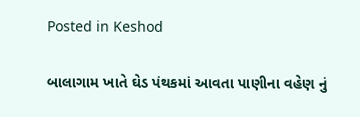Posted in Keshod

બાલાગામ ખાતે ઘેડ પંથકમાં આવતા પાણીના વહેણ નું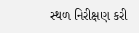સ્થળ નિરીક્ષણ કરી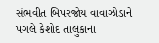સંભવીત બિપરજોય વાવાઝોડાને પગલે કેશોદ તાલુકાના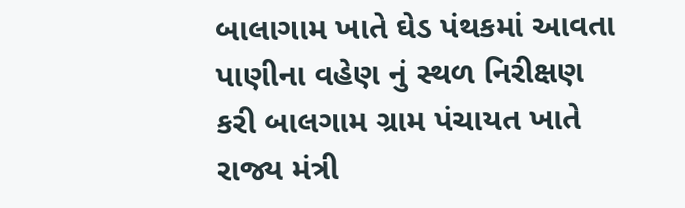બાલાગામ ખાતે ઘેડ પંથકમાં આવતા પાણીના વહેણ નું સ્થળ નિરીક્ષણ કરી બાલગામ ગ્રામ પંચાયત ખાતે રાજ્ય મંત્રી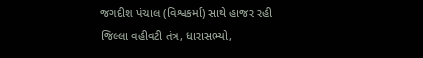જગદીશ પંચાલ (વિશ્વકર્મા) સાથે હાજર રહી જિલ્લા વહીવટી તંત્ર, ધારાસભ્યો,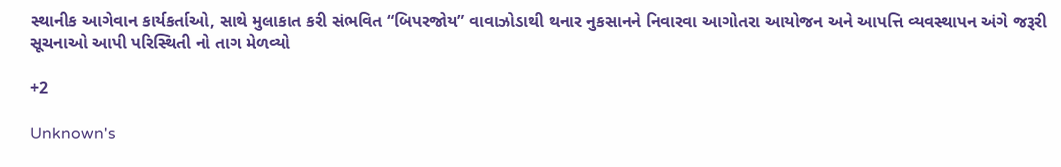સ્થાનીક આગેવાન કાર્યકર્તાઓ, સાથે મુલાકાત કરી સંભવિત “બિપરજોય” વાવાઝોડાથી થનાર નુકસાનને નિવારવા આગોતરા આયોજન અને આપત્તિ વ્યવસ્થાપન અંગે જરૂરી સૂચનાઓ આપી પરિસ્થિતી નો તાગ મેળવ્યો

+2

Unknown's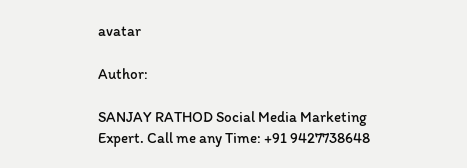avatar

Author:

SANJAY RATHOD Social Media Marketing Expert. Call me any Time: +91 9427738648